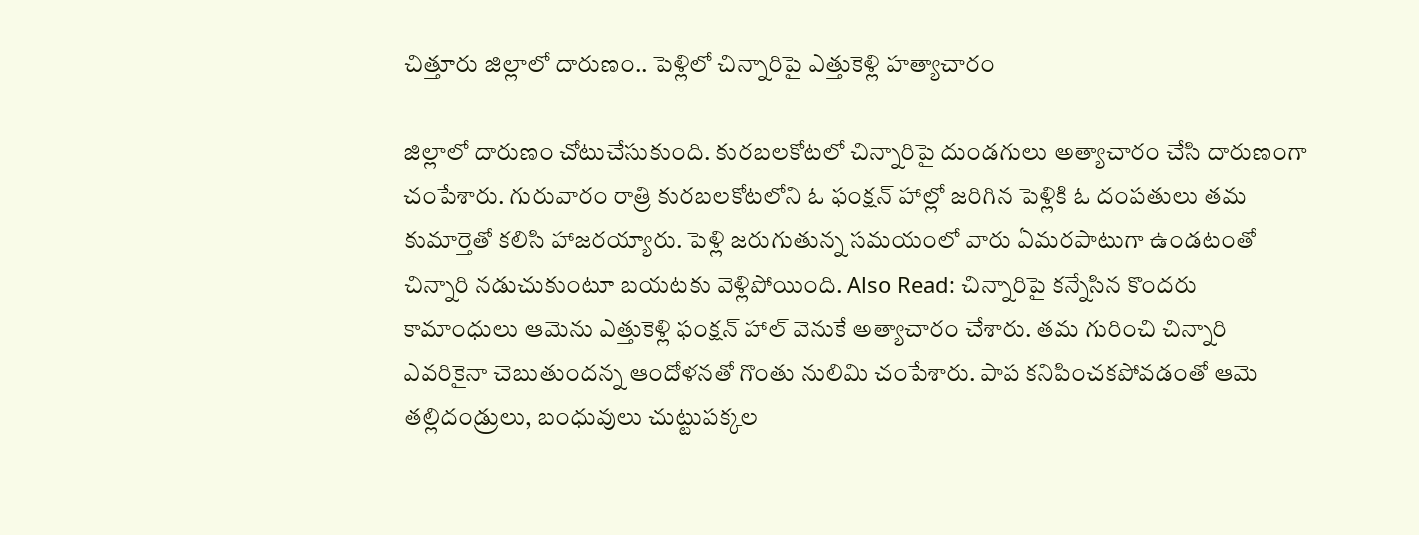చిత్తూరు జిల్లాలో దారుణం.. పెళ్లిలో చిన్నారిపై ఎత్తుకెళ్లి హత్యాచారం

జిల్లాలో దారుణం చోటుచేసుకుంది. కురబలకోటలో చిన్నారిపై దుండగులు అత్యాచారం చేసి దారుణంగా చంపేశారు. గురువారం రాత్రి కురబలకోటలోని ఓ ఫంక్షన్ హాల్లో జరిగిన పెళ్లికి ఓ దంపతులు తమ కుమార్తెతో కలిసి హాజరయ్యారు. పెళ్లి జరుగుతున్న సమయంలో వారు ఏమరపాటుగా ఉండటంతో చిన్నారి నడుచుకుంటూ బయటకు వెళ్లిపోయింది. Also Read: చిన్నారిపై కన్నేసిన కొందరు కామాంధులు ఆమెను ఎత్తుకెళ్లి ఫంక్షన్ హాల్ వెనుకే అత్యాచారం చేశారు. తమ గురించి చిన్నారి ఎవరికైనా చెబుతుందన్న ఆందోళనతో గొంతు నులిమి చంపేశారు. పాప కనిపించకపోవడంతో ఆమె తల్లిదండ్రులు, బంధువులు చుట్టుపక్కల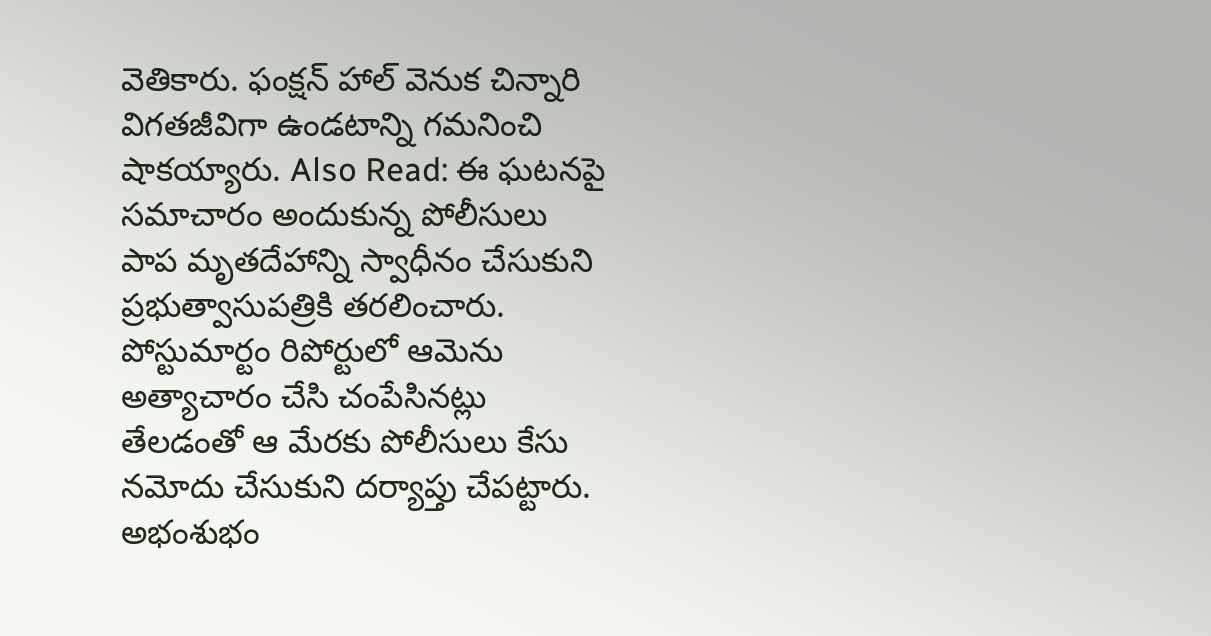వెతికారు. ఫంక్షన్ హాల్ వెనుక చిన్నారి విగతజీవిగా ఉండటాన్ని గమనించి షాకయ్యారు. Also Read: ఈ ఘటనపై సమాచారం అందుకున్న పోలీసులు పాప మృతదేహాన్ని స్వాధీనం చేసుకుని ప్రభుత్వాసుపత్రికి తరలించారు. పోస్టుమార్టం రిపోర్టులో ఆమెను అత్యాచారం చేసి చంపేసినట్లు తేలడంతో ఆ మేరకు పోలీసులు కేసు నమోదు చేసుకుని దర్యాప్తు చేపట్టారు. అభంశుభం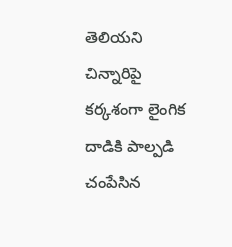తెలియని చిన్నారిపై కర్కశంగా లైంగిక దాడికి పాల్పడి చంపేసిన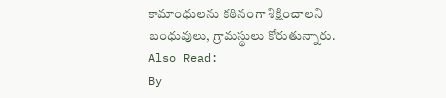కామాంధులను కఠినంగా శిక్షించాలని బంధువులు, గ్రామస్థులు కోరుతున్నారు. Also Read:
By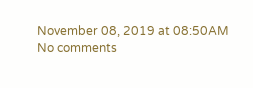November 08, 2019 at 08:50AM
No comments